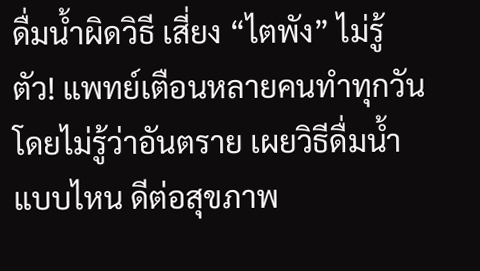ดื่มน้ำผิดวิธี เสี่ยง “ไตพัง” ไม่รู้ตัว! แพทย์เตือนหลายคนทำทุกวันโดยไม่รู้ว่าอันตราย เผยวิธีดื่มน้ำแบบไหน ดีต่อสุขภาพ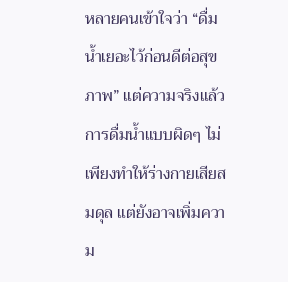หลายคนเข้าใจว่า “ดื่มน้ำเยอะไว้ก่อนดีต่อสุขภาพ” แต่ความจริงแล้ว การดื่มน้ำแบบผิดๆ ไม่เพียงทำให้ร่างกายเสียสมดุล แต่ยังอาจเพิ่มความ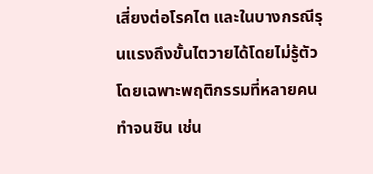เสี่ยงต่อโรคไต และในบางกรณีรุนแรงถึงขั้นไตวายได้โดยไม่รู้ตัว โดยเฉพาะพฤติกรรมที่หลายคนทำจนชิน เช่น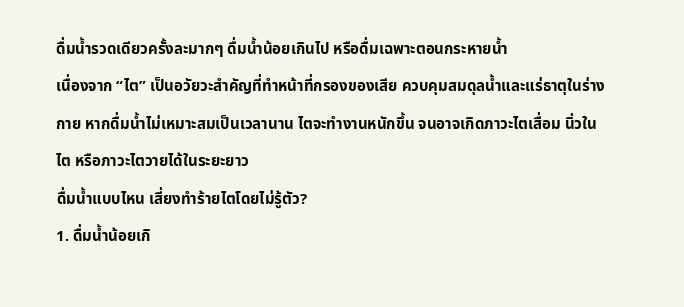ดื่มน้ำรวดเดียวครั้งละมากๆ ดื่มน้ำน้อยเกินไป หรือดื่มเฉพาะตอนกระหายน้ำ
เนื่องจาก “ไต” เป็นอวัยวะสำคัญที่ทำหน้าที่กรองของเสีย ควบคุมสมดุลน้ำและแร่ธาตุในร่างกาย หากดื่มน้ำไม่เหมาะสมเป็นเวลานาน ไตจะทำงานหนักขึ้น จนอาจเกิดภาวะไตเสื่อม นิ่วในไต หรือภาวะไตวายได้ในระยะยาว
ดื่มน้ำแบบไหน เสี่ยงทำร้ายไตโดยไม่รู้ตัว?
1. ดื่มน้ำน้อยเกิ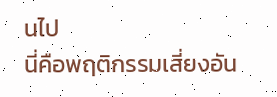นไป
นี่คือพฤติกรรมเสี่ยงอัน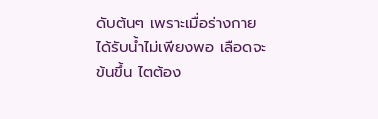ดับต้นๆ เพราะเมื่อร่างกายได้รับน้ำไม่เพียงพอ เลือดจะข้นขึ้น ไตต้อง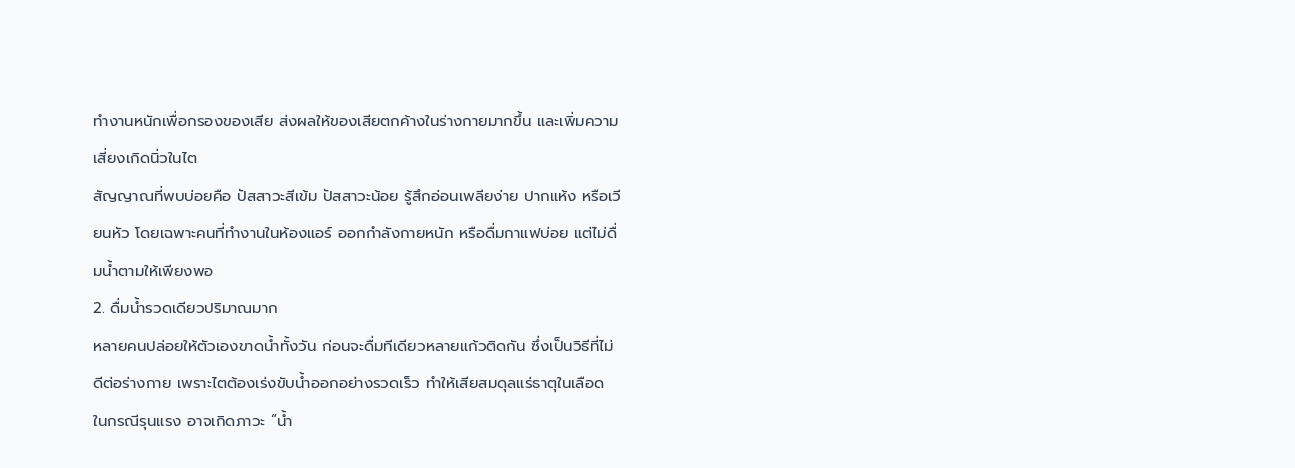ทำงานหนักเพื่อกรองของเสีย ส่งผลให้ของเสียตกค้างในร่างกายมากขึ้น และเพิ่มความเสี่ยงเกิดนิ่วในไต
สัญญาณที่พบบ่อยคือ ปัสสาวะสีเข้ม ปัสสาวะน้อย รู้สึกอ่อนเพลียง่าย ปากแห้ง หรือเวียนหัว โดยเฉพาะคนที่ทำงานในห้องแอร์ ออกกำลังกายหนัก หรือดื่มกาแฟบ่อย แต่ไม่ดื่มน้ำตามให้เพียงพอ
2. ดื่มน้ำรวดเดียวปริมาณมาก
หลายคนปล่อยให้ตัวเองขาดน้ำทั้งวัน ก่อนจะดื่มทีเดียวหลายแก้วติดกัน ซึ่งเป็นวิธีที่ไม่ดีต่อร่างกาย เพราะไตต้องเร่งขับน้ำออกอย่างรวดเร็ว ทำให้เสียสมดุลแร่ธาตุในเลือด
ในกรณีรุนแรง อาจเกิดภาวะ “น้ำ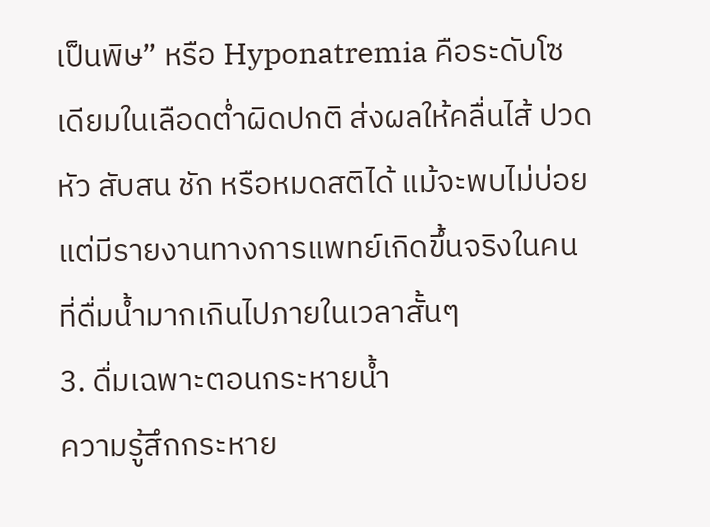เป็นพิษ” หรือ Hyponatremia คือระดับโซเดียมในเลือดต่ำผิดปกติ ส่งผลให้คลื่นไส้ ปวดหัว สับสน ชัก หรือหมดสติได้ แม้จะพบไม่บ่อย แต่มีรายงานทางการแพทย์เกิดขึ้นจริงในคนที่ดื่มน้ำมากเกินไปภายในเวลาสั้นๆ
3. ดื่มเฉพาะตอนกระหายน้ำ
ความรู้สึกกระหาย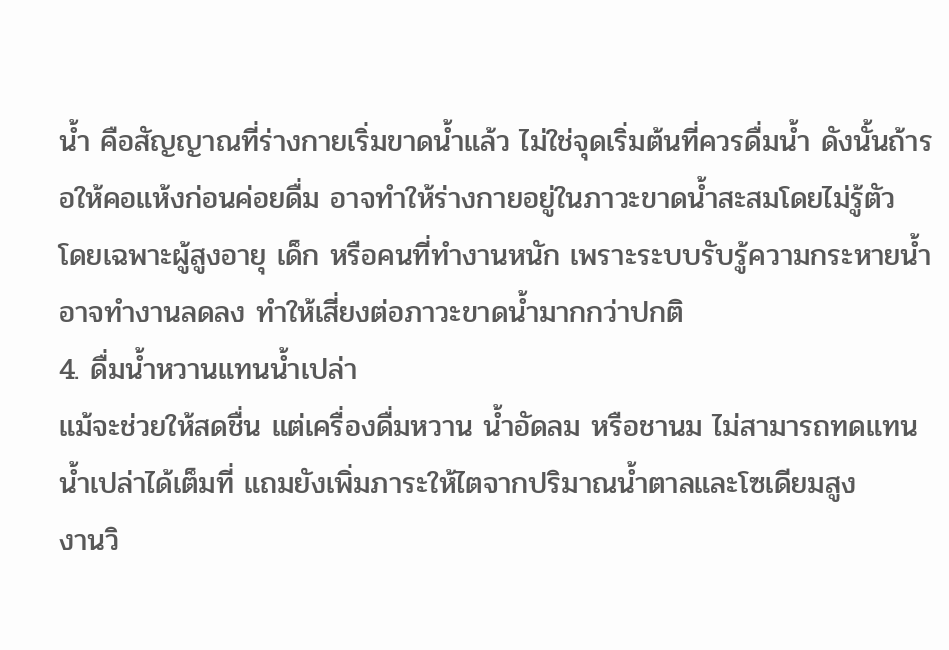น้ำ คือสัญญาณที่ร่างกายเริ่มขาดน้ำแล้ว ไม่ใช่จุดเริ่มต้นที่ควรดื่มน้ำ ดังนั้นถ้ารอให้คอแห้งก่อนค่อยดื่ม อาจทำให้ร่างกายอยู่ในภาวะขาดน้ำสะสมโดยไม่รู้ตัว
โดยเฉพาะผู้สูงอายุ เด็ก หรือคนที่ทำงานหนัก เพราะระบบรับรู้ความกระหายน้ำอาจทำงานลดลง ทำให้เสี่ยงต่อภาวะขาดน้ำมากกว่าปกติ
4. ดื่มน้ำหวานแทนน้ำเปล่า
แม้จะช่วยให้สดชื่น แต่เครื่องดื่มหวาน น้ำอัดลม หรือชานม ไม่สามารถทดแทนน้ำเปล่าได้เต็มที่ แถมยังเพิ่มภาระให้ไตจากปริมาณน้ำตาลและโซเดียมสูง
งานวิ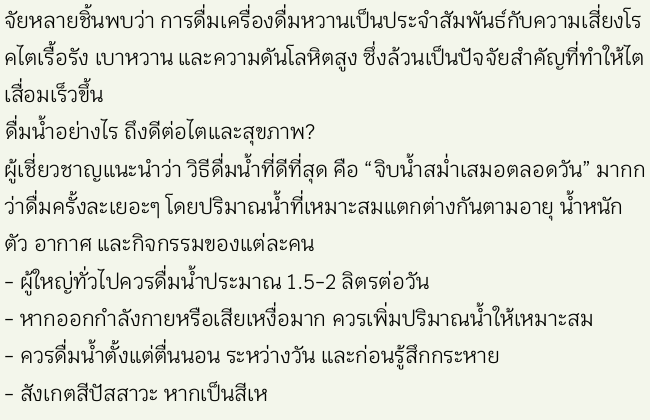จัยหลายชิ้นพบว่า การดื่มเครื่องดื่มหวานเป็นประจำสัมพันธ์กับความเสี่ยงโรคไตเรื้อรัง เบาหวาน และความดันโลหิตสูง ซึ่งล้วนเป็นปัจจัยสำคัญที่ทำให้ไตเสื่อมเร็วขึ้น
ดื่มน้ำอย่างไร ถึงดีต่อไตและสุขภาพ?
ผู้เชี่ยวชาญแนะนำว่า วิธีดื่มน้ำที่ดีที่สุด คือ “จิบน้ำสม่ำเสมอตลอดวัน” มากกว่าดื่มครั้งละเยอะๆ โดยปริมาณน้ำที่เหมาะสมแตกต่างกันตามอายุ น้ำหนักตัว อากาศ และกิจกรรมของแต่ละคน
- ผู้ใหญ่ทั่วไปควรดื่มน้ำประมาณ 1.5-2 ลิตรต่อวัน
- หากออกกำลังกายหรือเสียเหงื่อมาก ควรเพิ่มปริมาณน้ำให้เหมาะสม
- ควรดื่มน้ำตั้งแต่ตื่นนอน ระหว่างวัน และก่อนรู้สึกกระหาย
- สังเกตสีปัสสาวะ หากเป็นสีเห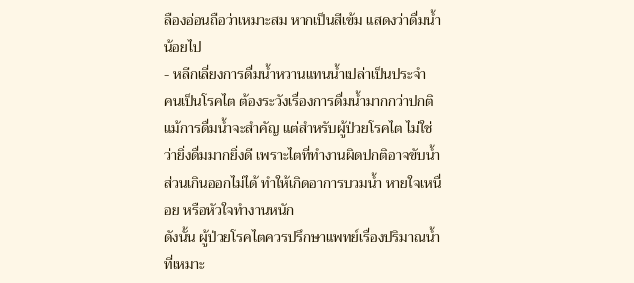ลืองอ่อนถือว่าเหมาะสม หากเป็นสีเข้ม แสดงว่าดื่มน้ำน้อยไป
- หลีกเลี่ยงการดื่มน้ำหวานแทนน้ำเปล่าเป็นประจำ
คนเป็นโรคไต ต้องระวังเรื่องการดื่มน้ำมากกว่าปกติ
แม้การดื่มน้ำจะสำคัญ แต่สำหรับผู้ป่วยโรคไต ไม่ใช่ว่ายิ่งดื่มมากยิ่งดี เพราะไตที่ทำงานผิดปกติอาจขับน้ำส่วนเกินออกไม่ได้ ทำให้เกิดอาการบวมน้ำ หายใจเหนื่อย หรือหัวใจทำงานหนัก
ดังนั้น ผู้ป่วยโรคไตควรปรึกษาแพทย์เรื่องปริมาณน้ำที่เหมาะ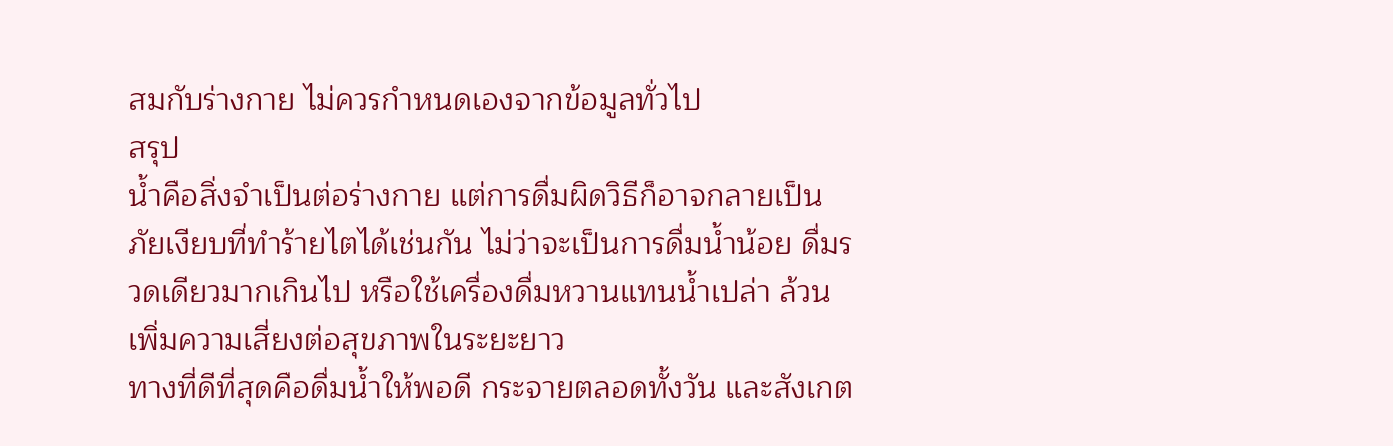สมกับร่างกาย ไม่ควรกำหนดเองจากข้อมูลทั่วไป
สรุป
น้ำคือสิ่งจำเป็นต่อร่างกาย แต่การดื่มผิดวิธีก็อาจกลายเป็นภัยเงียบที่ทำร้ายไตได้เช่นกัน ไม่ว่าจะเป็นการดื่มน้ำน้อย ดื่มรวดเดียวมากเกินไป หรือใช้เครื่องดื่มหวานแทนน้ำเปล่า ล้วนเพิ่มความเสี่ยงต่อสุขภาพในระยะยาว
ทางที่ดีที่สุดคือดื่มน้ำให้พอดี กระจายตลอดทั้งวัน และสังเกต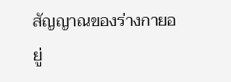สัญญาณของร่างกายอยู่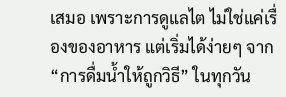เสมอ เพราะการดูแลไต ไม่ใช่แค่เรื่องของอาหาร แต่เริ่มได้ง่ายๆ จาก “การดื่มน้ำให้ถูกวิธี” ในทุกวัน